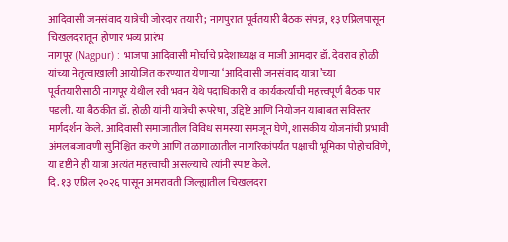आदिवासी जनसंवाद यात्रेची जोरदार तयारी; नागपुरात पूर्वतयारी बैठक संपन्न, १३ एप्रिलपासून चिखलदरातून होणार भव्य प्रारंभ
नागपूर (Nagpur) : भाजपा आदिवासी मोर्चाचे प्रदेशाध्यक्ष व माजी आमदार डॉ. देवराव होळी यांच्या नेतृत्वाखाली आयोजित करण्यात येणाऱ्या ‘आदिवासी जनसंवाद यात्रा’च्या पूर्वतयारीसाठी नागपूर येथील रवी भवन येथे पदाधिकारी व कार्यकर्त्यांची महत्त्वपूर्ण बैठक पार पडली. या बैठकीत डॉ. होळी यांनी यात्रेची रूपरेषा, उद्दिष्टे आणि नियोजन याबाबत सविस्तर मार्गदर्शन केले. आदिवासी समाजातील विविध समस्या समजून घेणे, शासकीय योजनांची प्रभावी अंमलबजावणी सुनिश्चित करणे आणि तळागाळातील नागरिकांपर्यंत पक्षाची भूमिका पोहोचविणे, या दृष्टीने ही यात्रा अत्यंत महत्त्वाची असल्याचे त्यांनी स्पष्ट केले.
दि. १३ एप्रिल २०२६ पासून अमरावती जिल्ह्यातील चिखलदरा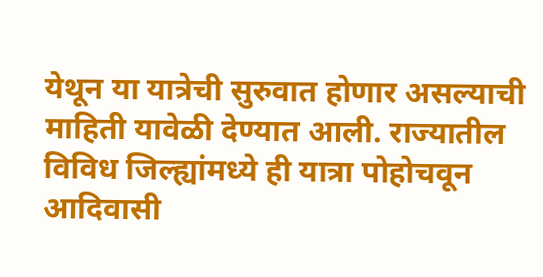येथून या यात्रेची सुरुवात होणार असल्याची माहिती यावेळी देण्यात आली. राज्यातील विविध जिल्ह्यांमध्ये ही यात्रा पोहोचवून आदिवासी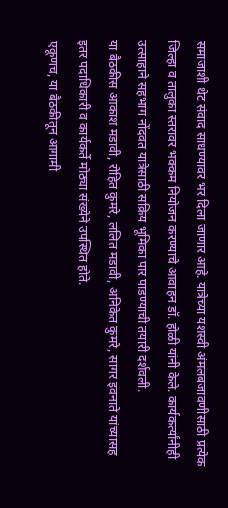समाजाशी थेट संवाद साधण्यावर भर दिला जाणार आहे. यात्रेच्या यशस्वी अंमलबजावणीसाठी प्रत्येक जिल्हा व तालुका स्तरावर भक्कम नियोजन करण्याचे आवाहन डॉ. होळी यांनी केले. कार्यकर्त्यांनीही उत्साहाने सहभाग नोंदवत यात्रेसाठी सक्रिय भूमिका पार पाडण्याची तयारी दर्शवली.
या बैठकीस आकाश मडावी, रोहित कुमरे, ललित मडावी, अनिकेत कुमरे, सागर इवनाते यांच्यासह इतर पदाधिकारी व कार्यकर्ते मोठ्या संख्येने उपस्थित होते.
एकूणच, या बैठकीतून आगामी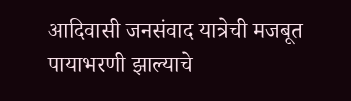आदिवासी जनसंवाद यात्रेची मजबूत पायाभरणी झाल्याचे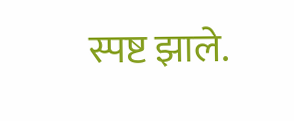स्पष्ट झाले.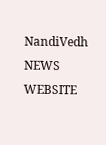NandiVedh NEWS WEBSITE